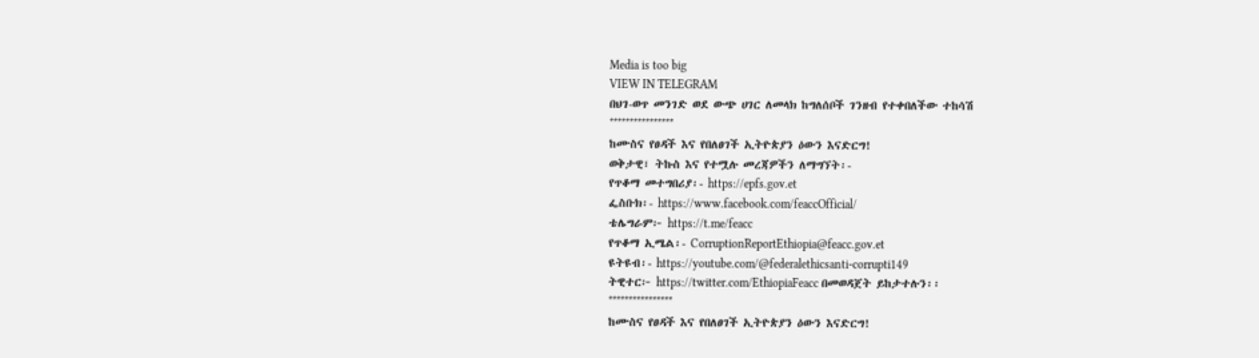Media is too big
VIEW IN TELEGRAM
በህገ-ወጥ መንገድ ወደ ውጭ ሀገር ለመላክ ከግለሰቦች ገንዘብ የተቀበለችው ተከሳሽ
****************
ከሙስና የፀዳች እና የበለፀገች ኢትዮጵያን ዕውን እናድርግ!
ወቅታዊ፣ ትኩስ እና የተሟሉ መረጃዎችን ለማግኘት፡-
የጥቆማ መተግበሪያ፡- https://epfs.gov.et
ፌስቡክ፡- https://www.facebook.com/feaccOfficial/
ቴሌግራም፦ https://t.me/feacc
የጥቆማ ኢሜል፡- CorruptionReportEthiopia@feacc.gov.et
ዩትዩብ፡- https://youtube.com/@federalethicsanti-corrupti149
ትዊተር፦ https://twitter.com/EthiopiaFeacc በመወዳጀት ይከታተሉን፡፡
****************
ከሙስና የፀዳች እና የበለፀገች ኢትዮጵያን ዕውን እናድርግ!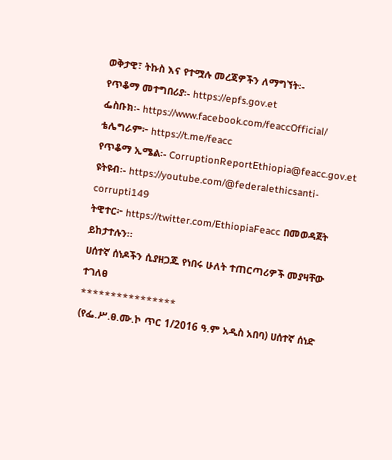ወቅታዊ፣ ትኩስ እና የተሟሉ መረጃዎችን ለማግኘት፡-
የጥቆማ መተግበሪያ፡- https://epfs.gov.et
ፌስቡክ፡- https://www.facebook.com/feaccOfficial/
ቴሌግራም፦ https://t.me/feacc
የጥቆማ ኢሜል፡- CorruptionReportEthiopia@feacc.gov.et
ዩትዩብ፡- https://youtube.com/@federalethicsanti-corrupti149
ትዊተር፦ https://twitter.com/EthiopiaFeacc በመወዳጀት ይከታተሉን፡፡
ሀሰተኛ ሰነዶችን ሲያዘጋጁ የነበሩ ሁለት ተጠርጣሪዎች መያዛቸው ተገለፀ
****************
(የፌ.ሥ.ፀ.ሙ.ኮ ጥር 1/2016 ዓ.ም አዲስ አበባ) ሀሰተኛ ሰነድ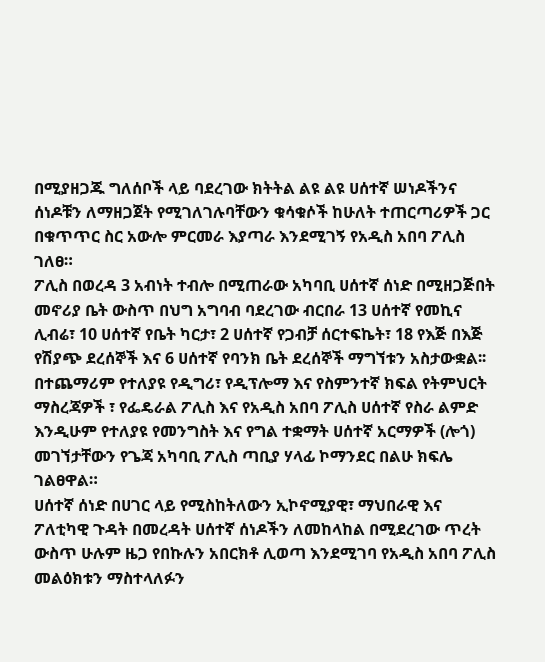በሚያዘጋጁ ግለሰቦች ላይ ባደረገው ክትትል ልዩ ልዩ ሀሰተኛ ሠነዶችንና ሰነዶቹን ለማዘጋጀት የሚገለገሉባቸውን ቁሳቁሶች ከሁለት ተጠርጣሪዎች ጋር በቁጥጥር ስር አውሎ ምርመራ እያጣራ እንደሚገኝ የአዲስ አበባ ፖሊስ ገለፀ።
ፖሊስ በወረዳ 3 አብነት ተብሎ በሚጠራው አካባቢ ሀሰተኛ ሰነድ በሚዘጋጅበት መኖሪያ ቤት ውስጥ በህግ አግባብ ባደረገው ብርበራ 13 ሀሰተኛ የመኪና ሊብሬ፣ 10 ሀሰተኛ የቤት ካርታ፣ 2 ሀሰተኛ የጋብቻ ሰርተፍኬት፣ 18 የእጅ በእጅ የሽያጭ ደረሰኞች እና 6 ሀሰተኛ የባንክ ቤት ደረሰኞች ማግኘቱን አስታውቋል፡፡
በተጨማሪም የተለያዩ የዲግሪ፣ የዲፕሎማ እና የስምንተኛ ክፍል የትምህርት ማስረጃዎች ፣ የፌዴራል ፖሊስ እና የአዲስ አበባ ፖሊስ ሀሰተኛ የስራ ልምድ እንዲሁም የተለያዩ የመንግስት እና የግል ተቋማት ሀሰተኛ አርማዎች (ሎጎ) መገኘታቸውን የጌጃ አካባቢ ፖሊስ ጣቢያ ሃላፊ ኮማንደር በልሁ ክፍሌ ገልፀዋል።
ሀሰተኛ ሰነድ በሀገር ላይ የሚስከትለውን ኢኮኖሚያዊ፣ ማህበራዊ እና ፖለቲካዊ ጉዳት በመረዳት ሀሰተኛ ሰነዶችን ለመከላከል በሚደረገው ጥረት ውስጥ ሁሉም ዜጋ የበኩሉን አበርክቶ ሊወጣ እንደሚገባ የአዲስ አበባ ፖሊስ መልዕክቱን ማስተላለፉን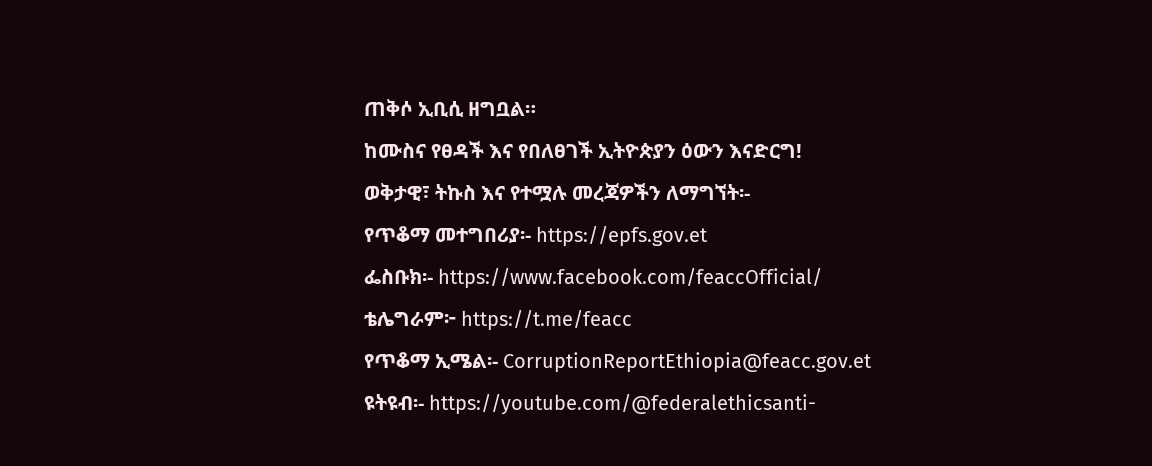ጠቅሶ ኢቢሲ ዘግቧል።
ከሙስና የፀዳች እና የበለፀገች ኢትዮጵያን ዕውን እናድርግ!
ወቅታዊ፣ ትኩስ እና የተሟሉ መረጃዎችን ለማግኘት፡-
የጥቆማ መተግበሪያ፡- https://epfs.gov.et
ፌስቡክ፡- https://www.facebook.com/feaccOfficial/
ቴሌግራም፦ https://t.me/feacc
የጥቆማ ኢሜል፡- CorruptionReportEthiopia@feacc.gov.et
ዩትዩብ፡- https://youtube.com/@federalethicsanti-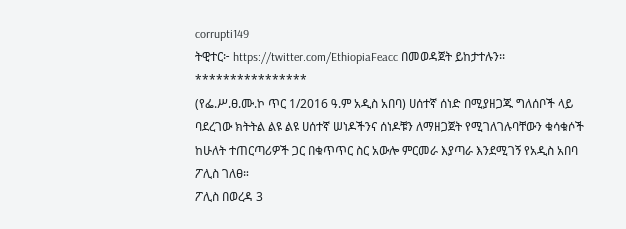corrupti149
ትዊተር፦ https://twitter.com/EthiopiaFeacc በመወዳጀት ይከታተሉን፡፡
****************
(የፌ.ሥ.ፀ.ሙ.ኮ ጥር 1/2016 ዓ.ም አዲስ አበባ) ሀሰተኛ ሰነድ በሚያዘጋጁ ግለሰቦች ላይ ባደረገው ክትትል ልዩ ልዩ ሀሰተኛ ሠነዶችንና ሰነዶቹን ለማዘጋጀት የሚገለገሉባቸውን ቁሳቁሶች ከሁለት ተጠርጣሪዎች ጋር በቁጥጥር ስር አውሎ ምርመራ እያጣራ እንደሚገኝ የአዲስ አበባ ፖሊስ ገለፀ።
ፖሊስ በወረዳ 3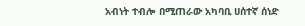አብነት ተብሎ በሚጠራው አካባቢ ሀሰተኛ ሰነድ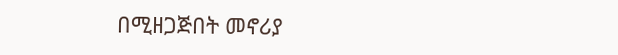በሚዘጋጅበት መኖሪያ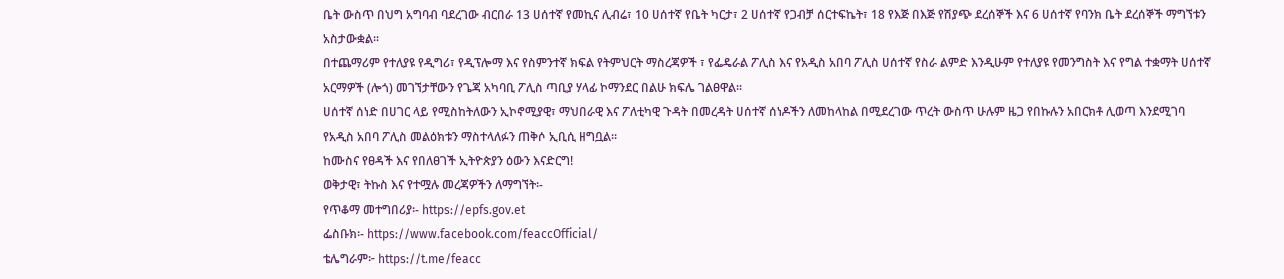ቤት ውስጥ በህግ አግባብ ባደረገው ብርበራ 13 ሀሰተኛ የመኪና ሊብሬ፣ 10 ሀሰተኛ የቤት ካርታ፣ 2 ሀሰተኛ የጋብቻ ሰርተፍኬት፣ 18 የእጅ በእጅ የሽያጭ ደረሰኞች እና 6 ሀሰተኛ የባንክ ቤት ደረሰኞች ማግኘቱን አስታውቋል፡፡
በተጨማሪም የተለያዩ የዲግሪ፣ የዲፕሎማ እና የስምንተኛ ክፍል የትምህርት ማስረጃዎች ፣ የፌዴራል ፖሊስ እና የአዲስ አበባ ፖሊስ ሀሰተኛ የስራ ልምድ እንዲሁም የተለያዩ የመንግስት እና የግል ተቋማት ሀሰተኛ አርማዎች (ሎጎ) መገኘታቸውን የጌጃ አካባቢ ፖሊስ ጣቢያ ሃላፊ ኮማንደር በልሁ ክፍሌ ገልፀዋል።
ሀሰተኛ ሰነድ በሀገር ላይ የሚስከትለውን ኢኮኖሚያዊ፣ ማህበራዊ እና ፖለቲካዊ ጉዳት በመረዳት ሀሰተኛ ሰነዶችን ለመከላከል በሚደረገው ጥረት ውስጥ ሁሉም ዜጋ የበኩሉን አበርክቶ ሊወጣ እንደሚገባ የአዲስ አበባ ፖሊስ መልዕክቱን ማስተላለፉን ጠቅሶ ኢቢሲ ዘግቧል።
ከሙስና የፀዳች እና የበለፀገች ኢትዮጵያን ዕውን እናድርግ!
ወቅታዊ፣ ትኩስ እና የተሟሉ መረጃዎችን ለማግኘት፡-
የጥቆማ መተግበሪያ፡- https://epfs.gov.et
ፌስቡክ፡- https://www.facebook.com/feaccOfficial/
ቴሌግራም፦ https://t.me/feacc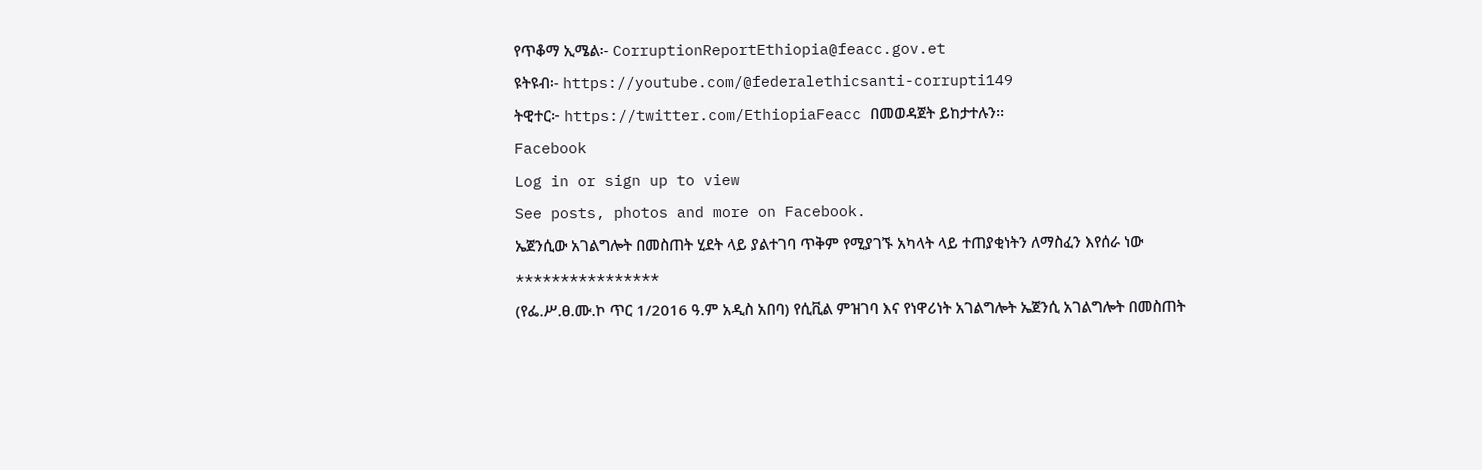የጥቆማ ኢሜል፡- CorruptionReportEthiopia@feacc.gov.et
ዩትዩብ፡- https://youtube.com/@federalethicsanti-corrupti149
ትዊተር፦ https://twitter.com/EthiopiaFeacc በመወዳጀት ይከታተሉን፡፡
Facebook
Log in or sign up to view
See posts, photos and more on Facebook.
ኤጀንሲው አገልግሎት በመስጠት ሂደት ላይ ያልተገባ ጥቅም የሚያገኙ አካላት ላይ ተጠያቂነትን ለማስፈን እየሰራ ነው
****************
(የፌ.ሥ.ፀ.ሙ.ኮ ጥር 1/2016 ዓ.ም አዲስ አበባ) የሲቪል ምዝገባ እና የነዋሪነት አገልግሎት ኤጀንሲ አገልግሎት በመስጠት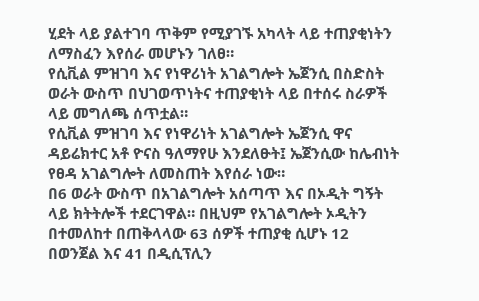ሂደት ላይ ያልተገባ ጥቅም የሚያገኙ አካላት ላይ ተጠያቂነትን ለማስፈን እየሰራ መሆኑን ገለፀ።
የሲቪል ምዝገባ እና የነዋሪነት አገልግሎት ኤጀንሲ በስድስት ወራት ውስጥ በህገወጥነትና ተጠያቂነት ላይ በተሰሩ ስራዎች ላይ መግለጫ ሰጥቷል።
የሲቪል ምዝገባ እና የነዋሪነት አገልግሎት ኤጀንሲ ዋና ዳይሬክተር አቶ ዮናስ ዓለማየሁ እንደለፁት፤ ኤጀንሲው ከሌብነት የፀዳ አገልግሎት ለመስጠት እየሰራ ነው።
በ6 ወራት ውስጥ በአገልግሎት አሰጣጥ እና በኦዲት ግኝት ላይ ክትትሎች ተደርገዋል። በዚህም የአገልግሎት ኦዲትን በተመለከተ በጠቅላላው 63 ሰዎች ተጠያቂ ሲሆኑ 12 በወንጀል እና 41 በዲሲፕሊን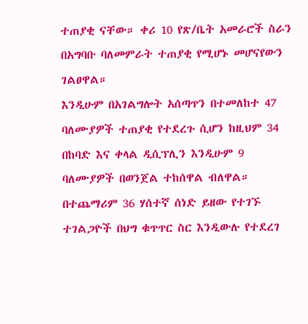ተጠያቂ ናቸው። ቀሪ 10 የጽ/ቤት አመራሮች ስራን በአግባቡ ባለመምራት ተጠያቂ የሚሆኑ መሆናየውን ገልፀዋል።
እንዲሁም በአገልግሎት አሰጣጥን በተመለከተ 47 ባለሙያዎች ተጠያቂ የተደረጉ ሲሆን ከዚህም 34 በከባድ እና ቀላል ዲሲፕሊን እንዲሁም 9 ባለሙያዎች በወንጀል ተከሰዋል ብለዋል።
በተጨማሪም 36 ሃሰተኛ ሰነድ ይዘው የተገኙ ተገልጋዮች በህግ ቁጥጥር ስር እንዲውሉ የተደረገ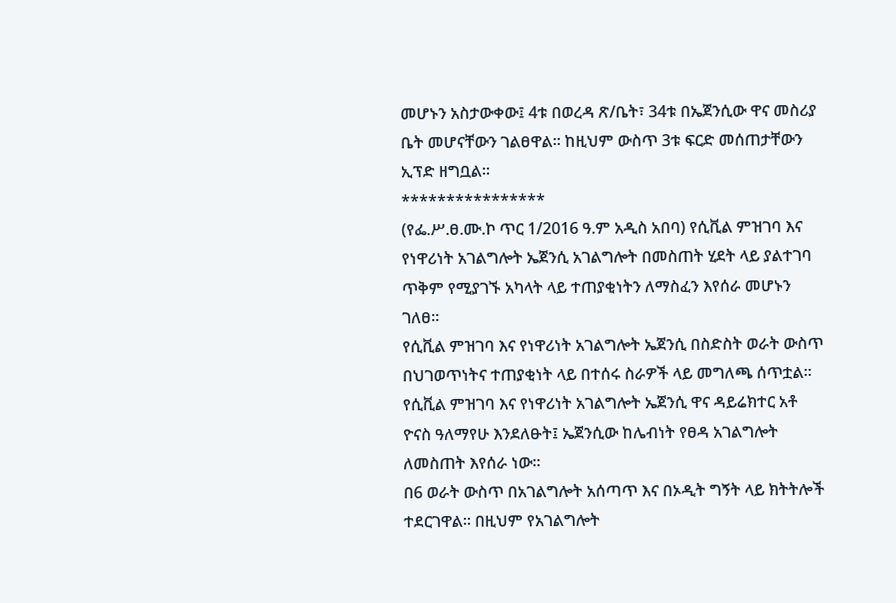መሆኑን አስታውቀው፤ 4ቱ በወረዳ ጽ/ቤት፣ 34ቱ በኤጀንሲው ዋና መስሪያ ቤት መሆናቸውን ገልፀዋል። ከዚህም ውስጥ 3ቱ ፍርድ መሰጠታቸውን ኢፕድ ዘግቧል፡፡
****************
(የፌ.ሥ.ፀ.ሙ.ኮ ጥር 1/2016 ዓ.ም አዲስ አበባ) የሲቪል ምዝገባ እና የነዋሪነት አገልግሎት ኤጀንሲ አገልግሎት በመስጠት ሂደት ላይ ያልተገባ ጥቅም የሚያገኙ አካላት ላይ ተጠያቂነትን ለማስፈን እየሰራ መሆኑን ገለፀ።
የሲቪል ምዝገባ እና የነዋሪነት አገልግሎት ኤጀንሲ በስድስት ወራት ውስጥ በህገወጥነትና ተጠያቂነት ላይ በተሰሩ ስራዎች ላይ መግለጫ ሰጥቷል።
የሲቪል ምዝገባ እና የነዋሪነት አገልግሎት ኤጀንሲ ዋና ዳይሬክተር አቶ ዮናስ ዓለማየሁ እንደለፁት፤ ኤጀንሲው ከሌብነት የፀዳ አገልግሎት ለመስጠት እየሰራ ነው።
በ6 ወራት ውስጥ በአገልግሎት አሰጣጥ እና በኦዲት ግኝት ላይ ክትትሎች ተደርገዋል። በዚህም የአገልግሎት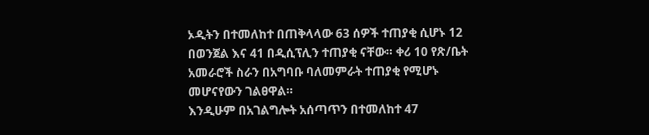ኦዲትን በተመለከተ በጠቅላላው 63 ሰዎች ተጠያቂ ሲሆኑ 12 በወንጀል እና 41 በዲሲፕሊን ተጠያቂ ናቸው። ቀሪ 10 የጽ/ቤት አመራሮች ስራን በአግባቡ ባለመምራት ተጠያቂ የሚሆኑ መሆናየውን ገልፀዋል።
እንዲሁም በአገልግሎት አሰጣጥን በተመለከተ 47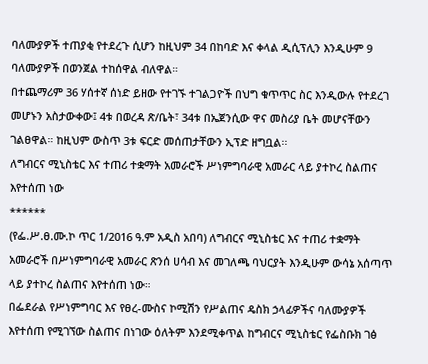ባለሙያዎች ተጠያቂ የተደረጉ ሲሆን ከዚህም 34 በከባድ እና ቀላል ዲሲፕሊን እንዲሁም 9 ባለሙያዎች በወንጀል ተከሰዋል ብለዋል።
በተጨማሪም 36 ሃሰተኛ ሰነድ ይዘው የተገኙ ተገልጋዮች በህግ ቁጥጥር ስር እንዲውሉ የተደረገ መሆኑን አስታውቀው፤ 4ቱ በወረዳ ጽ/ቤት፣ 34ቱ በኤጀንሲው ዋና መስሪያ ቤት መሆናቸውን ገልፀዋል። ከዚህም ውስጥ 3ቱ ፍርድ መሰጠታቸውን ኢፕድ ዘግቧል፡፡
ለግብርና ሚኒስቴር እና ተጠሪ ተቋማት አመራሮች ሥነምግባራዊ አመራር ላይ ያተኮረ ስልጠና እየተሰጠ ነው
******
(የፌ.ሥ.ፀ.ሙ.ኮ ጥር 1/2016 ዓ.ም አዲስ አበባ) ለግብርና ሚኒስቴር እና ተጠሪ ተቋማት አመራሮች በሥነምግባራዊ አመራር ጽንሰ ሀሳብ እና መገለጫ ባህርያት እንዲሁም ውሳኔ አሰጣጥ ላይ ያተኮረ ስልጠና እየተሰጠ ነው።
በፌደራል የሥነምግባር እና የፀረ-ሙስና ኮሚሽን የሥልጠና ዴስክ ኃላፊዎችና ባለሙያዎች እየተሰጠ የሚገኘው ስልጠና በነገው ዕለትም እንደሚቀጥል ከግብርና ሚኒስቴር የፌስቡክ ገፅ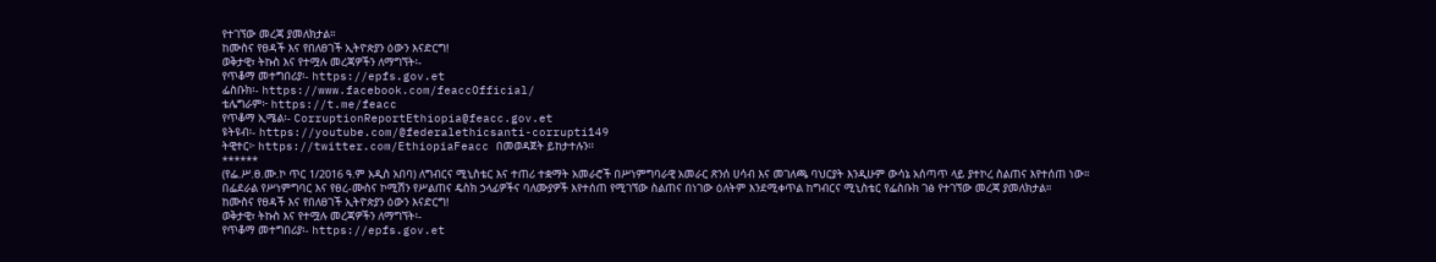የተገኘው መረጃ ያመለክታል።
ከሙስና የፀዳች እና የበለፀገች ኢትዮጵያን ዕውን እናድርግ!
ወቅታዊ፣ ትኩስ እና የተሟሉ መረጃዎችን ለማግኘት፡-
የጥቆማ መተግበሪያ፡- https://epfs.gov.et
ፌስቡክ፡- https://www.facebook.com/feaccOfficial/
ቴሌግራም፦ https://t.me/feacc
የጥቆማ ኢሜል፡- CorruptionReportEthiopia@feacc.gov.et
ዩትዩብ፡- https://youtube.com/@federalethicsanti-corrupti149
ትዊተር፦ https://twitter.com/EthiopiaFeacc በመወዳጀት ይከታተሉን፡፡
******
(የፌ.ሥ.ፀ.ሙ.ኮ ጥር 1/2016 ዓ.ም አዲስ አበባ) ለግብርና ሚኒስቴር እና ተጠሪ ተቋማት አመራሮች በሥነምግባራዊ አመራር ጽንሰ ሀሳብ እና መገለጫ ባህርያት እንዲሁም ውሳኔ አሰጣጥ ላይ ያተኮረ ስልጠና እየተሰጠ ነው።
በፌደራል የሥነምግባር እና የፀረ-ሙስና ኮሚሽን የሥልጠና ዴስክ ኃላፊዎችና ባለሙያዎች እየተሰጠ የሚገኘው ስልጠና በነገው ዕለትም እንደሚቀጥል ከግብርና ሚኒስቴር የፌስቡክ ገፅ የተገኘው መረጃ ያመለክታል።
ከሙስና የፀዳች እና የበለፀገች ኢትዮጵያን ዕውን እናድርግ!
ወቅታዊ፣ ትኩስ እና የተሟሉ መረጃዎችን ለማግኘት፡-
የጥቆማ መተግበሪያ፡- https://epfs.gov.et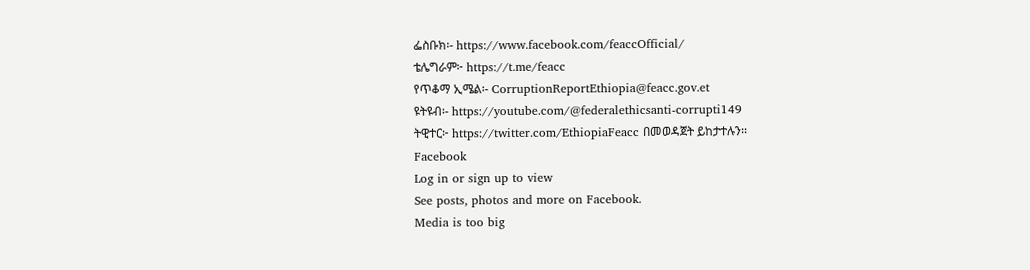ፌስቡክ፡- https://www.facebook.com/feaccOfficial/
ቴሌግራም፦ https://t.me/feacc
የጥቆማ ኢሜል፡- CorruptionReportEthiopia@feacc.gov.et
ዩትዩብ፡- https://youtube.com/@federalethicsanti-corrupti149
ትዊተር፦ https://twitter.com/EthiopiaFeacc በመወዳጀት ይከታተሉን፡፡
Facebook
Log in or sign up to view
See posts, photos and more on Facebook.
Media is too big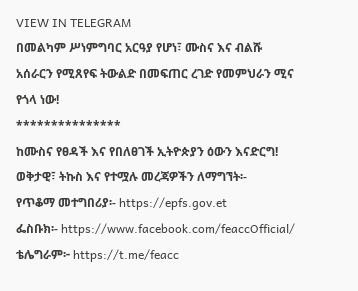VIEW IN TELEGRAM
በመልካም ሥነምግባር አርዓያ የሆነ፣ ሙስና እና ብልሹ አሰራርን የሚጸየፍ ትውልድ በመፍጠር ረገድ የመምህራን ሚና የጎላ ነው!
***************
ከሙስና የፀዳች እና የበለፀገች ኢትዮጵያን ዕውን እናድርግ!
ወቅታዊ፣ ትኩስ እና የተሟሉ መረጃዎችን ለማግኘት፡-
የጥቆማ መተግበሪያ፡- https://epfs.gov.et
ፌስቡክ፡- https://www.facebook.com/feaccOfficial/
ቴሌግራም፦ https://t.me/feacc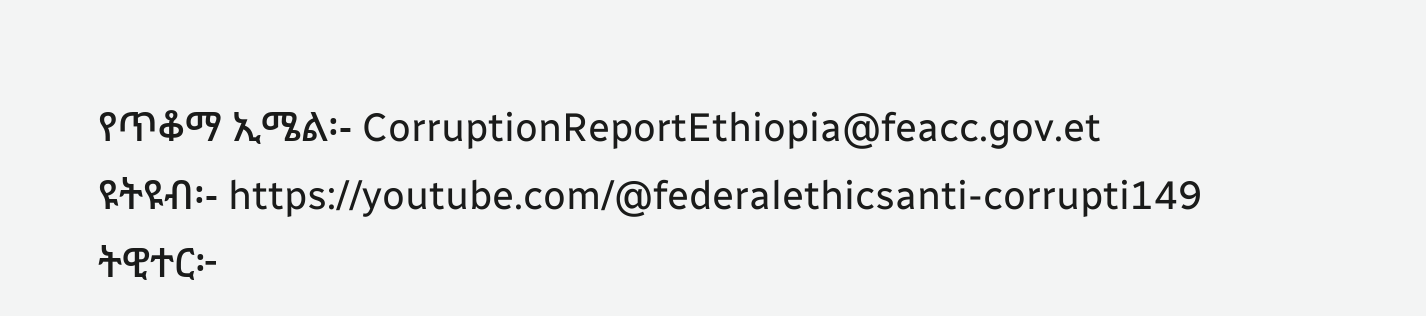የጥቆማ ኢሜል፡- CorruptionReportEthiopia@feacc.gov.et
ዩትዩብ፡- https://youtube.com/@federalethicsanti-corrupti149
ትዊተር፦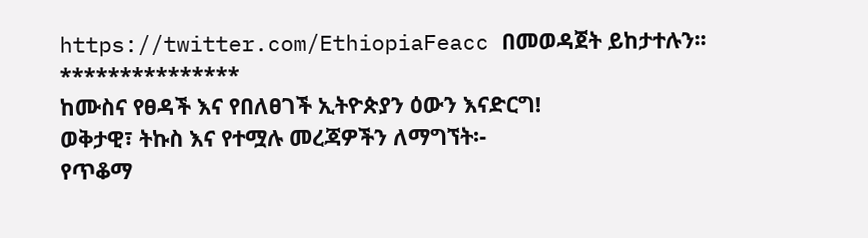https://twitter.com/EthiopiaFeacc በመወዳጀት ይከታተሉን፡፡
***************
ከሙስና የፀዳች እና የበለፀገች ኢትዮጵያን ዕውን እናድርግ!
ወቅታዊ፣ ትኩስ እና የተሟሉ መረጃዎችን ለማግኘት፡-
የጥቆማ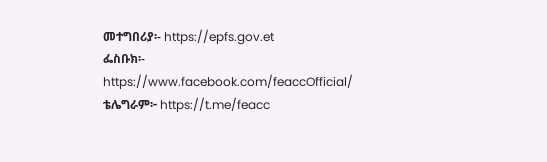መተግበሪያ፡- https://epfs.gov.et
ፌስቡክ፡- https://www.facebook.com/feaccOfficial/
ቴሌግራም፦ https://t.me/feacc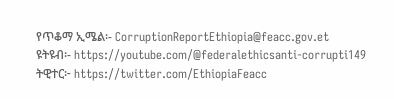የጥቆማ ኢሜል፡- CorruptionReportEthiopia@feacc.gov.et
ዩትዩብ፡- https://youtube.com/@federalethicsanti-corrupti149
ትዊተር፦ https://twitter.com/EthiopiaFeacc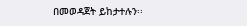በመወዳጀት ይከታተሉን፡፡